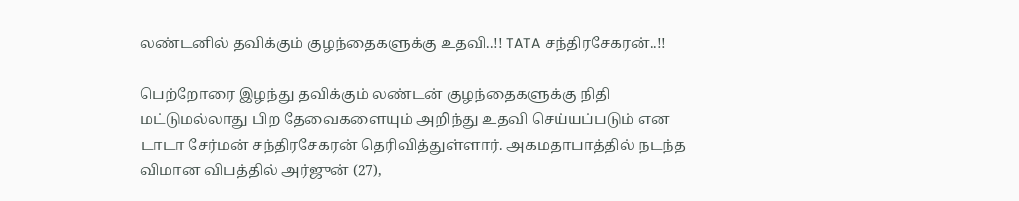லண்டனில் தவிக்கும் குழந்தைகளுக்கு உதவி..!! TATA சந்திரசேகரன்..!!

பெற்றோரை இழந்து தவிக்கும் லண்டன் குழந்தைகளுக்கு நிதி மட்டுமல்லாது பிற தேவைகளையும் அறிந்து உதவி செய்யப்படும் என டாடா சேர்மன் சந்திரசேகரன் தெரிவித்துள்ளார். அகமதாபாத்தில் நடந்த விமான விபத்தில் அர்ஜுன் (27),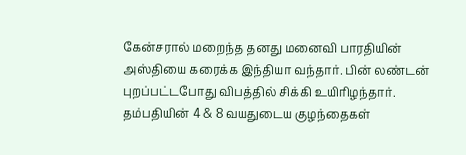கேன்சரால் மறைந்த தனது மனைவி பாரதியின் அஸ்தியை கரைக்க இந்தியா வந்தார். பின் லண்டன் புறப்பட்டபோது விபத்தில் சிக்கி உயிரிழந்தார். தம்பதியின் 4 & 8 வயதுடைய குழந்தைகள்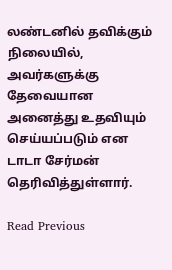லண்டனில் தவிக்கும் நிலையில், அவர்களுக்கு தேவையான அனைத்து உதவியும் செய்யப்படும் என டாடா சேர்மன் தெரிவித்துள்ளார்.

Read Previous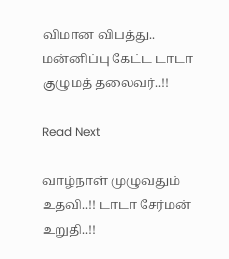விமான விபத்து.. மன்னிப்பு கேட்ட டாடா குழுமத் தலைவர்..!!

Read Next

வாழ்நாள் முழுவதும் உதவி..!! டாடா சேர்மன் உறுதி..!!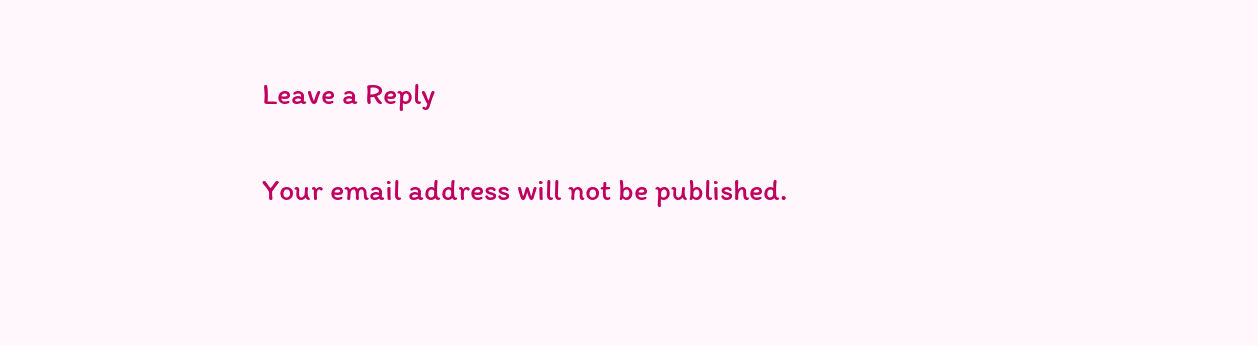Leave a Reply

Your email address will not be published.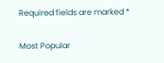Required fields are marked *

Most Popular